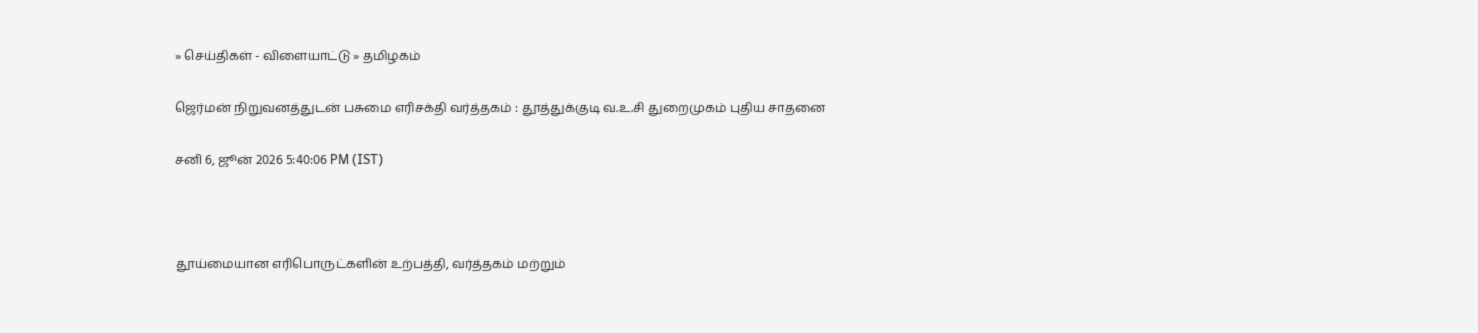» செய்திகள் - விளையாட்டு » தமிழகம்

ஜெர்மன் நிறுவனத்துடன் பசுமை எரிசக்தி வர்த்தகம் : தூத்துக்குடி வ.உ.சி துறைமுகம் புதிய சாதனை

சனி 6, ஜூன் 2026 5:40:06 PM (IST)



தூய்மையான எரிபொருட்களின் உற்பத்தி, வர்த்தகம் மற்றும்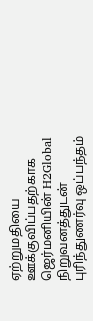ஏற்றுமதியை ஊக்குவிப்பதற்காக ஜெர்மனியின் H2Global நிறுவனத்துடன் புரிந்துணர்வு ஒப்பந்தம்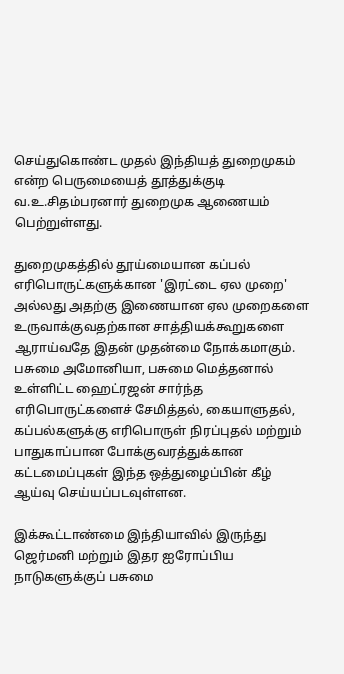செய்துகொண்ட முதல் இந்தியத் துறைமுகம் என்ற பெருமையைத் தூத்துக்குடி வ.உ.சிதம்பரனார் துறைமுக ஆணையம் பெற்றுள்ளது.

துறைமுகத்தில் தூய்மையான கப்பல் எரிபொருட்களுக்கான 'இரட்டை ஏல முறை' அல்லது அதற்கு இணையான ஏல முறைகளை உருவாக்குவதற்கான சாத்தியக்கூறுகளை ஆராய்வதே இதன் முதன்மை நோக்கமாகும். பசுமை அமோனியா, பசுமை மெத்தனால் உள்ளிட்ட ஹைட்ரஜன் சார்ந்த எரிபொருட்களைச் சேமித்தல், கையாளுதல், கப்பல்களுக்கு எரிபொருள் நிரப்புதல் மற்றும் பாதுகாப்பான போக்குவரத்துக்கான கட்டமைப்புகள் இந்த ஒத்துழைப்பின் கீழ் ஆய்வு செய்யப்படவுள்ளன.

இக்கூட்டாண்மை இந்தியாவில் இருந்து ஜெர்மனி மற்றும் இதர ஐரோப்பிய நாடுகளுக்குப் பசுமை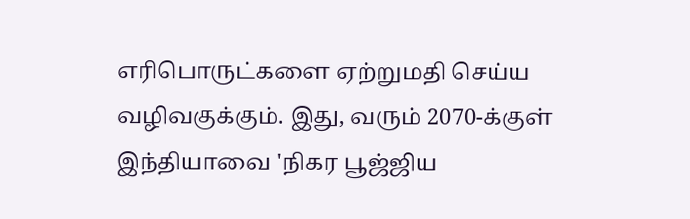எரிபொருட்களை ஏற்றுமதி செய்ய வழிவகுக்கும். இது, வரும் 2070-க்குள் இந்தியாவை 'நிகர பூஜ்ஜிய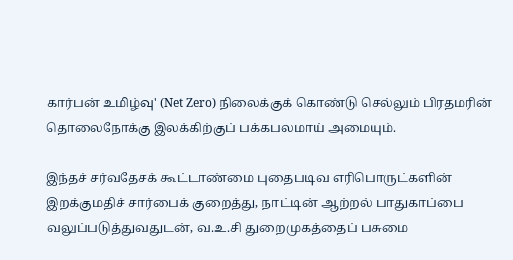கார்பன் உமிழ்வு' (Net Zero) நிலைக்குக் கொண்டு செல்லும் பிரதமரின் தொலைநோக்கு இலக்கிற்குப் பக்கபலமாய் அமையும்.

இந்தச் சர்வதேசக் கூட்டாண்மை புதைபடிவ எரிபொருட்களின் இறக்குமதிச் சார்பைக் குறைத்து, நாட்டின் ஆற்றல் பாதுகாப்பை வலுப்படுத்துவதுடன், வ.உ.சி துறைமுகத்தைப் பசுமை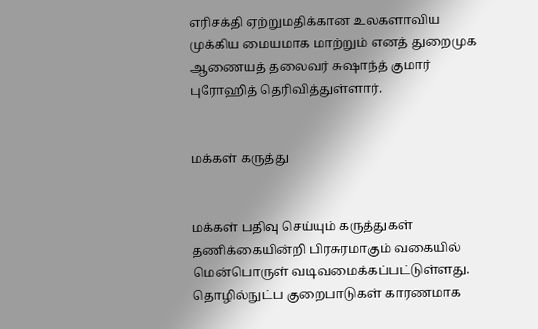எரிசக்தி ஏற்றுமதிக்கான உலகளாவிய முக்கிய மையமாக மாற்றும் எனத் துறைமுக ஆணையத் தலைவர் சுஷாந்த் குமார் புரோஹித் தெரிவித்துள்ளார்.


மக்கள் கருத்து


மக்கள் பதிவு செய்யும் கருத்துகள் தணிக்கையின்றி பிரசுரமாகும் வகையில் மென்பொருள் வடிவமைக்கப்பட்டுள்ளது. தொழில்நுட்ப குறைபாடுகள் காரணமாக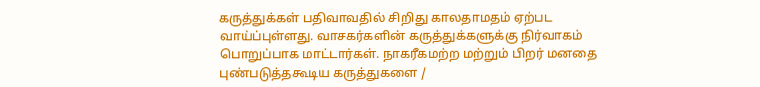கருத்துக்கள் பதிவாவதில் சிறிது காலதாமதம் ஏற்பட வாய்ப்புள்ளது. வாசகர்களின் கருத்துக்களுக்கு நிர்வாகம் பொறுப்பாக மாட்டார்கள். நாகரீகமற்ற மற்றும் பிறர் மனதை புண்படுத்தகூடிய கருத்துகளை /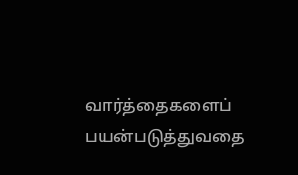வார்த்தைகளைப் பயன்படுத்துவதை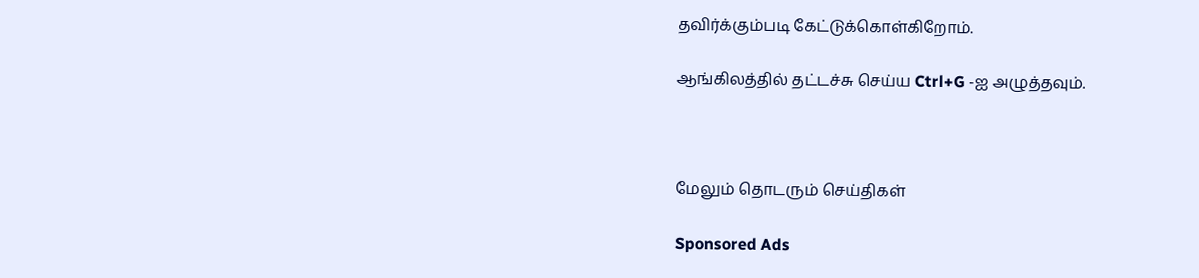தவிர்க்கும்படி கேட்டுக்கொள்கிறோம்.

ஆங்கிலத்தில் தட்டச்சு செய்ய Ctrl+G -ஐ அழுத்தவும்.



மேலும் தொடரும் செய்திகள்

Sponsored Ads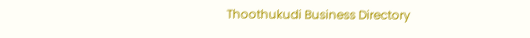Thoothukudi Business Directory